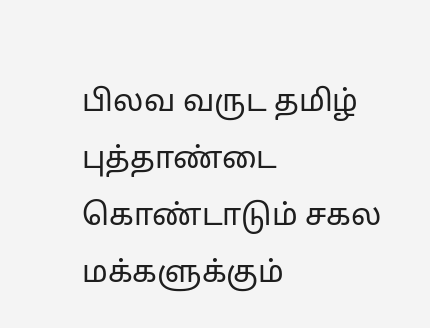பிலவ வருட தமிழ் புத்தாண்டை கொண்டாடும் சகல மக்களுக்கும்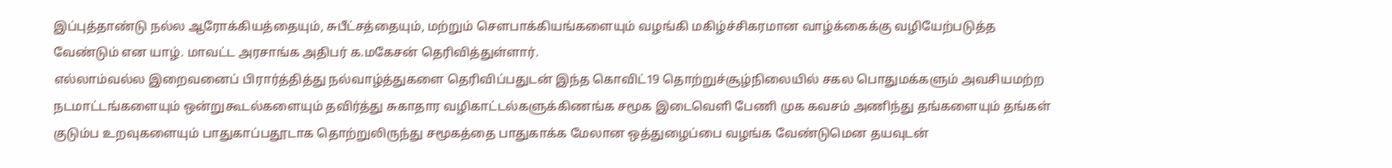இப்புத்தாண்டு நல்ல ஆரோக்கியத்தையும், சுபீட்சத்தையும், மற்றும் செளபாக்கியங்களையும் வழங்கி மகிழ்ச்சிகரமான வாழ்க்கைக்கு வழியேற்படுத்த வேண்டும் என யாழ். மாவட்ட அரசாங்க அதிபர் க.மகேசன் தெரிவித்துள்ளார்.
எல்லாம்வல்ல இறைவனைப் பிரார்த்தித்து நல்வாழ்த்துகளை தெரிவிப்பதுடன் இந்த கொவிட்19 தொற்றுச்சூழ்நிலையில் சகல பொதுமக்களும் அவசியமற்ற நடமாட்டங்களையும் ஒன்றுகூடல்களையும் தவிர்த்து சுகாதார வழிகாட்டல்களுக்கிணங்க சமூக இடைவெளி பேணி முக கவசம் அணிந்து தங்களையும் தங்கள் குடும்ப உறவுகளையும் பாதுகாப்பதூடாக தொற்றுலிருந்து சமூகத்தை பாதுகாக்க மேலான ஒத்துழைப்பை வழங்க வேண்டுமென தயவுடன்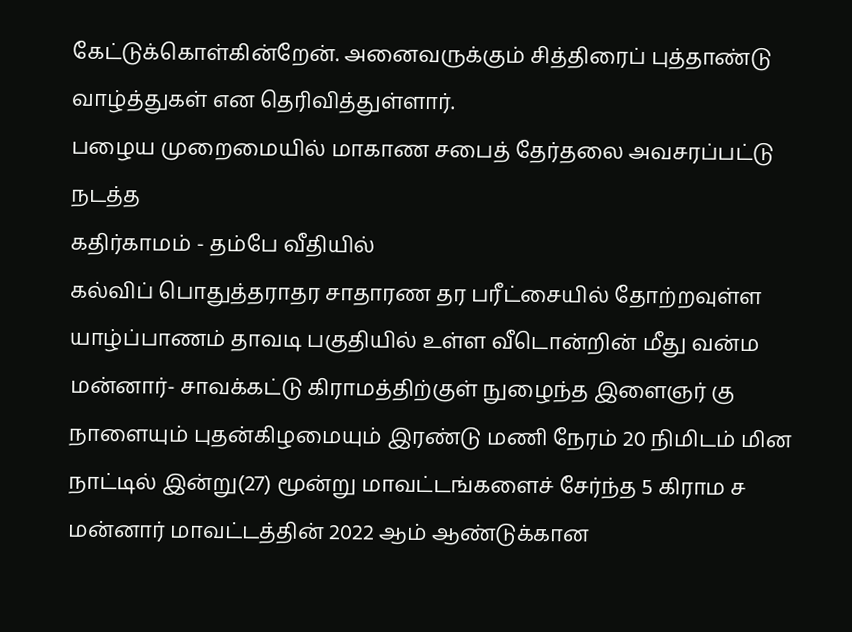கேட்டுக்கொள்கின்றேன். அனைவருக்கும் சித்திரைப் புத்தாண்டு வாழ்த்துகள் என தெரிவித்துள்ளார்.
பழைய முறைமையில் மாகாண சபைத் தேர்தலை அவசரப்பட்டு நடத்த
கதிர்காமம் - தம்பே வீதியில்
கல்விப் பொதுத்தராதர சாதாரண தர பரீட்சையில் தோற்றவுள்ள யாழ்ப்பாணம் தாவடி பகுதியில் உள்ள வீடொன்றின் மீது வன்ம மன்னார்- சாவக்கட்டு கிராமத்திற்குள் நுழைந்த இளைஞர் கு நாளையும் புதன்கிழமையும் இரண்டு மணி நேரம் 20 நிமிடம் மின நாட்டில் இன்று(27) மூன்று மாவட்டங்களைச் சேர்ந்த 5 கிராம ச மன்னார் மாவட்டத்தின் 2022 ஆம் ஆண்டுக்கான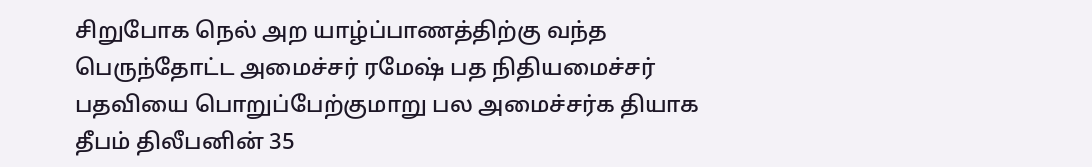சிறுபோக நெல் அற யாழ்ப்பாணத்திற்கு வந்த பெருந்தோட்ட அமைச்சர் ரமேஷ் பத நிதியமைச்சர் பதவியை பொறுப்பேற்குமாறு பல அமைச்சர்க தியாக தீபம் திலீபனின் 35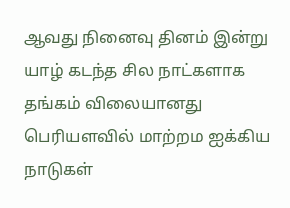ஆவது நினைவு தினம் இன்று யாழ் கடந்த சில நாட்களாக தங்கம் விலையானது பெரியளவில் மாற்றம ஐக்கிய நாடுகள்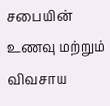சபையின் உணவு மற்றும் விவசாய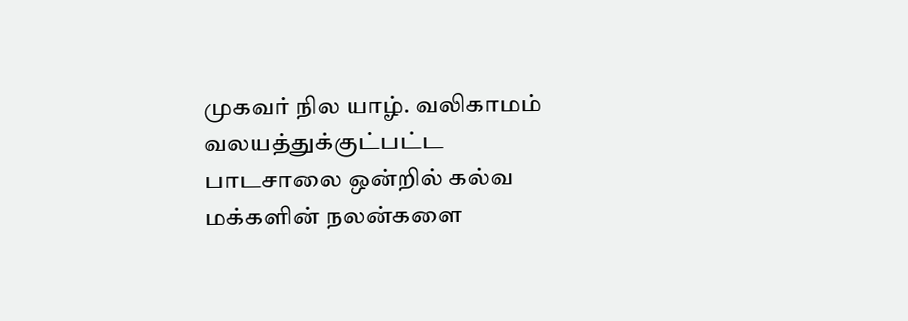முகவர் நில யாழ். வலிகாமம் வலயத்துக்குட்பட்ட பாடசாலை ஒன்றில் கல்வ மக்களின் நலன்களை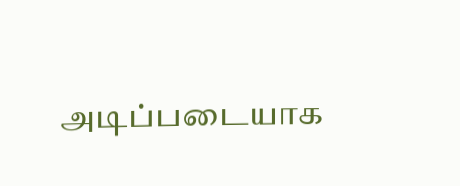அடிப்படையாக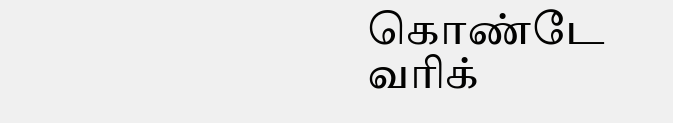கொண்டே வரிக்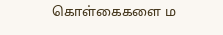கொள்கைகளை ம